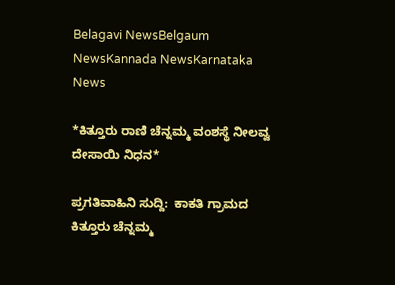Belagavi NewsBelgaum NewsKannada NewsKarnataka News

*ಕಿತ್ತೂರು ರಾಣಿ ಚೆನ್ನಮ್ಮ ವಂಶಸ್ಥೆ ನೀಲವ್ವ ದೇಸಾಯಿ ನಿಧನ*

ಪ್ರಗತಿವಾಹಿನಿ‌ ಸುದ್ದಿ:  ಕಾಕತಿ ಗ್ರಾಮದ ಕಿತ್ತೂರು ಚೆನ್ನಮ್ಮ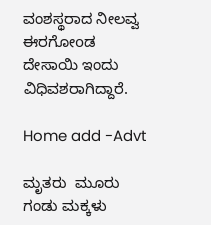ವಂಶಸ್ಥರಾದ ನೀಲವ್ವ ಈರಗೋoಡ ದೇಸಾಯಿ ಇಂದು ವಿಧಿವಶರಾಗಿದ್ದಾರೆ.

Home add -Advt

ಮೃತರು  ಮೂರು ಗಂಡು ಮಕ್ಕಳು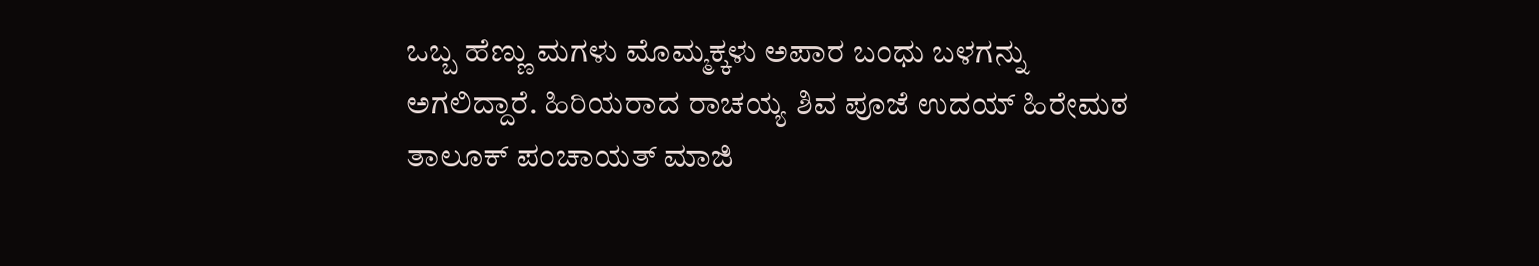ಒಬ್ಬ ಹೆಣ್ಣು ಮಗಳು ಮೊಮ್ಮಕ್ಕಳು ಅಪಾರ ಬಂಧು ಬಳಗನ್ನು ಅಗಲಿದ್ದಾರೆ. ಹಿರಿಯರಾದ ರಾಚಯ್ಯ ಶಿವ ಪೂಜೆ ಉದಯ್ ಹಿರೇಮಠ ತಾಲೂಕ್ ಪಂಚಾಯತ್ ಮಾಜಿ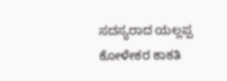ಸದಸ್ಯರಾದ ಯಲ್ಲಪ್ಪ ಕೋಳೇಕರ ಕಾಕತಿ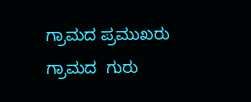ಗ್ರಾಮದ ಪ್ರಮುಖರು ಗ್ರಾಮದ  ಗುರು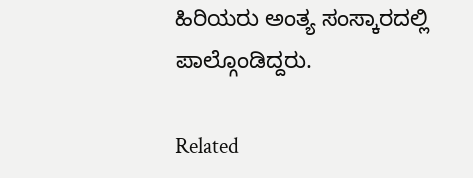ಹಿರಿಯರು ಅಂತ್ಯ ಸಂಸ್ಕಾರದಲ್ಲಿ ಪಾಲ್ಗೊಂಡಿದ್ದರು.

Related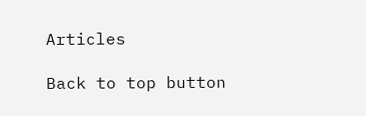Articles

Back to top button